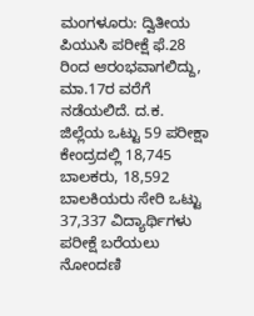ಮಂಗಳೂರು: ದ್ವಿತೀಯ ಪಿಯುಸಿ ಪರೀಕ್ಷೆ ಫೆ.28 ರಿಂದ ಆರಂಭವಾಗಲಿದ್ದು, ಮಾ.17ರ ವರೆಗೆ ನಡೆಯಲಿದೆ. ದ.ಕ. ಜಿಲ್ಲೆಯ ಒಟ್ಟು 59 ಪರೀಕ್ಷಾ ಕೇಂದ್ರದಲ್ಲಿ 18,745 ಬಾಲಕರು, 18,592 ಬಾಲಕಿಯರು ಸೇರಿ ಒಟ್ಟು 37,337 ವಿದ್ಯಾರ್ಥಿಗಳು ಪರೀಕ್ಷೆ ಬರೆಯಲು ನೋಂದಣಿ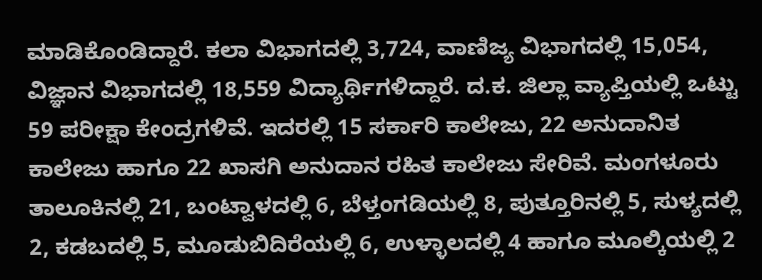ಮಾಡಿಕೊಂಡಿದ್ದಾರೆ. ಕಲಾ ವಿಭಾಗದಲ್ಲಿ 3,724, ವಾಣಿಜ್ಯ ವಿಭಾಗದಲ್ಲಿ 15,054, ವಿಜ್ಞಾನ ವಿಭಾಗದಲ್ಲಿ 18,559 ವಿದ್ಯಾರ್ಥಿಗಳಿದ್ದಾರೆ. ದ.ಕ. ಜಿಲ್ಲಾ ವ್ಯಾಪ್ತಿಯಲ್ಲಿ ಒಟ್ಟು 59 ಪರೀಕ್ಷಾ ಕೇಂದ್ರಗಳಿವೆ. ಇದರಲ್ಲಿ 15 ಸರ್ಕಾರಿ ಕಾಲೇಜು, 22 ಅನುದಾನಿತ ಕಾಲೇಜು ಹಾಗೂ 22 ಖಾಸಗಿ ಅನುದಾನ ರಹಿತ ಕಾಲೇಜು ಸೇರಿವೆ. ಮಂಗಳೂರು ತಾಲೂಕಿನಲ್ಲಿ 21, ಬಂಟ್ವಾಳದಲ್ಲಿ 6, ಬೆಳ್ತಂಗಡಿಯಲ್ಲಿ 8, ಪುತ್ತೂರಿನಲ್ಲಿ 5, ಸುಳ್ಯದಲ್ಲಿ 2, ಕಡಬದಲ್ಲಿ 5, ಮೂಡುಬಿದಿರೆಯಲ್ಲಿ 6, ಉಳ್ಳಾಲದಲ್ಲಿ 4 ಹಾಗೂ ಮೂಲ್ಕಿಯಲ್ಲಿ 2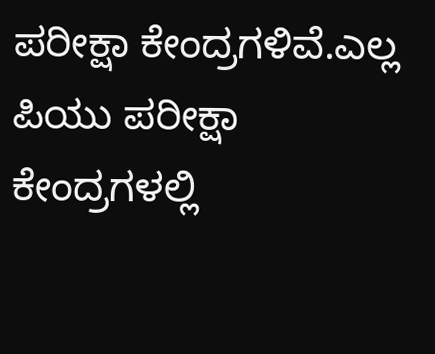ಪರೀಕ್ಷಾ ಕೇಂದ್ರಗಳಿವೆ.ಎಲ್ಲ ಪಿಯು ಪರೀಕ್ಷಾ ಕೇಂದ್ರಗಳಲ್ಲಿ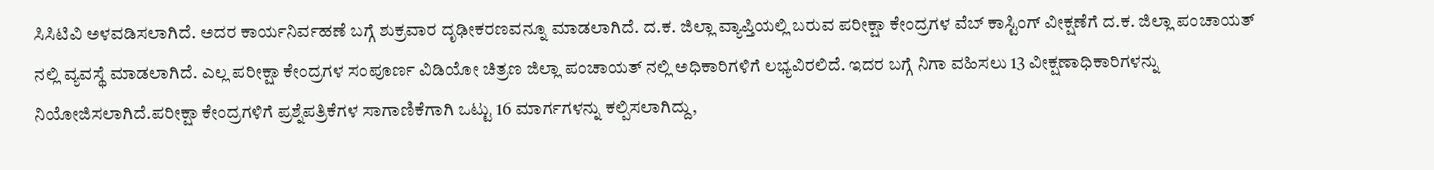ಸಿಸಿಟಿವಿ ಅಳವಡಿಸಲಾಗಿದೆ. ಅದರ ಕಾರ್ಯನಿರ್ವಹಣೆ ಬಗ್ಗೆ ಶುಕ್ರವಾರ ದೃಢೀಕರಣವನ್ನೂ ಮಾಡಲಾಗಿದೆ. ದ.ಕ. ಜಿಲ್ಲಾ ವ್ಯಾಪ್ತಿಯಲ್ಲಿ ಬರುವ ಪರೀಕ್ಷಾ ಕೇಂದ್ರಗಳ ವೆಬ್ ಕಾಸ್ಟಿಂಗ್ ವೀಕ್ಷಣೆಗೆ ದ.ಕ. ಜಿಲ್ಲಾ ಪಂಚಾಯತ್ ನಲ್ಲಿ ವ್ಯವಸ್ಥೆ ಮಾಡಲಾಗಿದೆ. ಎಲ್ಲ ಪರೀಕ್ಷಾ ಕೇಂದ್ರಗಳ ಸಂಪೂರ್ಣ ವಿಡಿಯೋ ಚಿತ್ರಣ ಜಿಲ್ಲಾ ಪಂಚಾಯತ್ ನಲ್ಲಿ ಅಧಿಕಾರಿಗಳಿಗೆ ಲಭ್ಯವಿರಲಿದೆ. ಇದರ ಬಗ್ಗೆ ನಿಗಾ ವಹಿಸಲು 13 ವೀಕ್ಷಣಾಧಿಕಾರಿಗಳನ್ನು ನಿಯೋಜಿಸಲಾಗಿದೆ.ಪರೀಕ್ಷಾ ಕೇಂದ್ರಗಳಿಗೆ ಪ್ರಶ್ನೆಪತ್ರಿಕೆಗಳ ಸಾಗಾಣಿಕೆಗಾಗಿ ಒಟ್ಟು 16 ಮಾರ್ಗಗಳನ್ನು ಕಲ್ಪಿಸಲಾಗಿದ್ದು,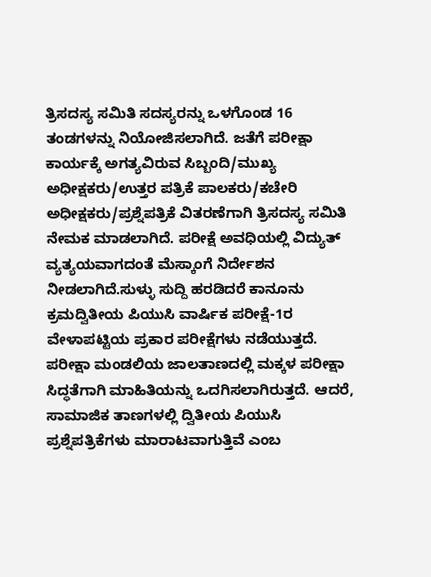ತ್ರಿಸದಸ್ಯ ಸಮಿತಿ ಸದಸ್ಯರನ್ನು ಒಳಗೊಂಡ 16 ತಂಡಗಳನ್ನು ನಿಯೋಜಿಸಲಾಗಿದೆ. ಜತೆಗೆ ಪರೀಕ್ಷಾ ಕಾರ್ಯಕ್ಕೆ ಅಗತ್ಯವಿರುವ ಸಿಬ್ಬಂದಿ/ಮುಖ್ಯ ಅಧೀಕ್ಷಕರು/ಉತ್ತರ ಪತ್ರಿಕೆ ಪಾಲಕರು/ಕಚೇರಿ ಅಧೀಕ್ಷಕರು/ಪ್ರಶ್ನೆಪತ್ರಿಕೆ ವಿತರಣೆಗಾಗಿ ತ್ರಿಸದಸ್ಯ ಸಮಿತಿ ನೇಮಕ ಮಾಡಲಾಗಿದೆ. ಪರೀಕ್ಷೆ ಅವಧಿಯಲ್ಲಿ ವಿದ್ಯುತ್ ವ್ಯತ್ಯಯವಾಗದಂತೆ ಮೆಸ್ಕಾಂಗೆ ನಿರ್ದೇಶನ ನೀಡಲಾಗಿದೆ.ಸುಳ್ಳು ಸುದ್ದಿ ಹರಡಿದರೆ ಕಾನೂನು ಕ್ರಮದ್ವಿತೀಯ ಪಿಯುಸಿ ವಾರ್ಷಿಕ ಪರೀಕ್ಷೆ-1ರ ವೇಳಾಪಟ್ಟಿಯ ಪ್ರಕಾರ ಪರೀಕ್ಷೆಗಳು ನಡೆಯುತ್ತದೆ. ಪರೀಕ್ಷಾ ಮಂಡಲಿಯ ಜಾಲತಾಣದಲ್ಲಿ ಮಕ್ಕಳ ಪರೀಕ್ಷಾ ಸಿದ್ಧತೆಗಾಗಿ ಮಾಹಿತಿಯನ್ನು ಒದಗಿಸಲಾಗಿರುತ್ತದೆ. ಆದರೆ, ಸಾಮಾಜಿಕ ತಾಣಗಳಲ್ಲಿ ದ್ವಿತೀಯ ಪಿಯುಸಿ ಪ್ರಶ್ನೆಪತ್ರಿಕೆಗಳು ಮಾರಾಟವಾಗುತ್ತಿವೆ ಎಂಬ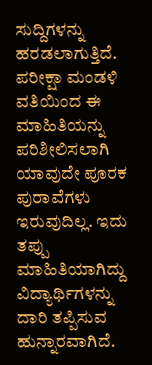ಸುದ್ದಿಗಳನ್ನು ಹರಡಲಾಗುತ್ತಿದೆ. ಪರೀಕ್ಷಾ ಮಂಡಳಿ ವತಿಯಿಂದ ಈ ಮಾಹಿತಿಯನ್ನು ಪರಿಶೀಲಿಸಲಾಗಿ ಯಾವುದೇ ಪೂರಕ ಪುರಾವೆಗಳು ಇರುವುದಿಲ್ಲ. ಇದು ತಪ್ಪು ಮಾಹಿತಿಯಾಗಿದ್ದು ವಿದ್ಯಾರ್ಥಿಗಳನ್ನು ದಾರಿ ತಪ್ಪಿಸುವ ಹುನ್ನಾರವಾಗಿದೆ.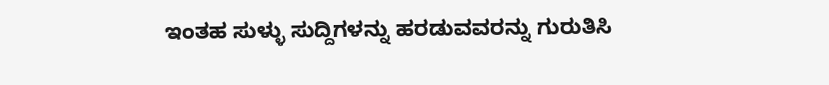ಇಂತಹ ಸುಳ್ಳು ಸುದ್ದಿಗಳನ್ನು ಹರಡುವವರನ್ನು ಗುರುತಿಸಿ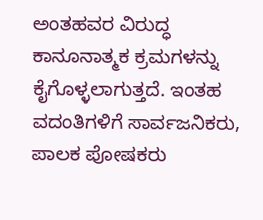ಅಂತಹವರ ವಿರುದ್ಧ ಕಾನೂನಾತ್ಮಕ ಕ್ರಮಗಳನ್ನು ಕೈಗೊಳ್ಳಲಾಗುತ್ತದೆ. ಇಂತಹ ವದಂತಿಗಳಿಗೆ ಸಾರ್ವಜನಿಕರು, ಪಾಲಕ ಪೋಷಕರು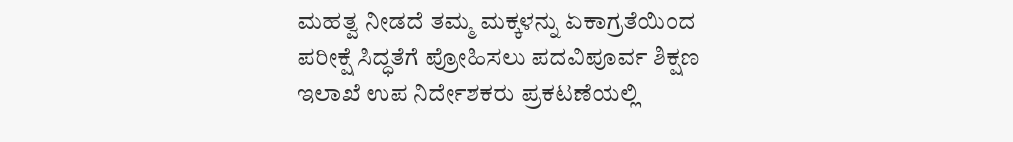ಮಹತ್ವ ನೀಡದೆ ತಮ್ಮ ಮಕ್ಕಳನ್ನು ಏಕಾಗ್ರತೆಯಿಂದ ಪರೀಕ್ಷೆ ಸಿದ್ಧತೆಗೆ ಪ್ರೋಹಿಸಲು ಪದವಿಪೂರ್ವ ಶಿಕ್ಷಣ ಇಲಾಖೆ ಉಪ ನಿರ್ದೇಶಕರು ಪ್ರಕಟಣೆಯಲ್ಲಿ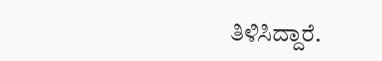ತಿಳಿಸಿದ್ದಾರೆ.